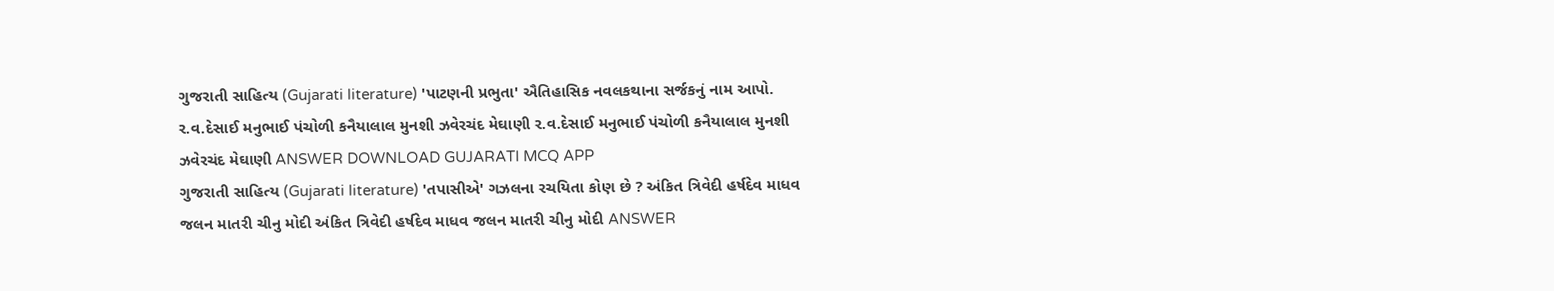ગુજરાતી સાહિત્ય (Gujarati literature) 'પાટણની પ્રભુતા' ઐતિહાસિક નવલકથાના સર્જકનું નામ આપો. ર.વ.દેસાઈ મનુભાઈ પંચોળી કનૈયાલાલ મુનશી ઝવેરચંદ મેઘાણી ર.વ.દેસાઈ મનુભાઈ પંચોળી કનૈયાલાલ મુનશી ઝવેરચંદ મેઘાણી ANSWER DOWNLOAD GUJARATI MCQ APP
ગુજરાતી સાહિત્ય (Gujarati literature) 'તપાસીએ' ગઝલના રચયિતા કોણ છે ? અંકિત ત્રિવેદી હર્ષદેવ માધવ જલન માતરી ચીનુ મોદી અંકિત ત્રિવેદી હર્ષદેવ માધવ જલન માતરી ચીનુ મોદી ANSWER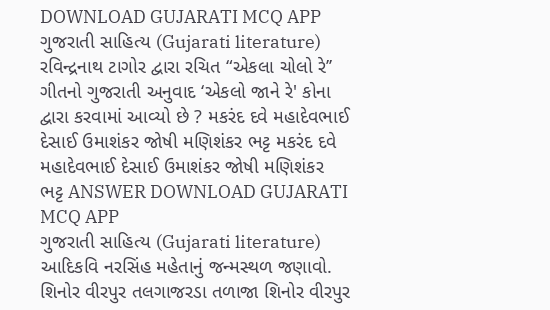DOWNLOAD GUJARATI MCQ APP
ગુજરાતી સાહિત્ય (Gujarati literature) રવિન્દ્રનાથ ટાગોર દ્વારા રચિત “એકલા ચોલો રે’’ ગીતનો ગુજરાતી અનુવાદ ‘એકલો જાને રે' કોના દ્વારા કરવામાં આવ્યો છે ? મકરંદ દવે મહાદેવભાઈ દેસાઈ ઉમાશંકર જોષી મણિશંકર ભટ્ટ મકરંદ દવે મહાદેવભાઈ દેસાઈ ઉમાશંકર જોષી મણિશંકર ભટ્ટ ANSWER DOWNLOAD GUJARATI MCQ APP
ગુજરાતી સાહિત્ય (Gujarati literature) આદિકવિ નરસિંહ મહેતાનું જન્મસ્થળ જણાવો. શિનોર વીરપુર તલગાજરડા તળાજા શિનોર વીરપુર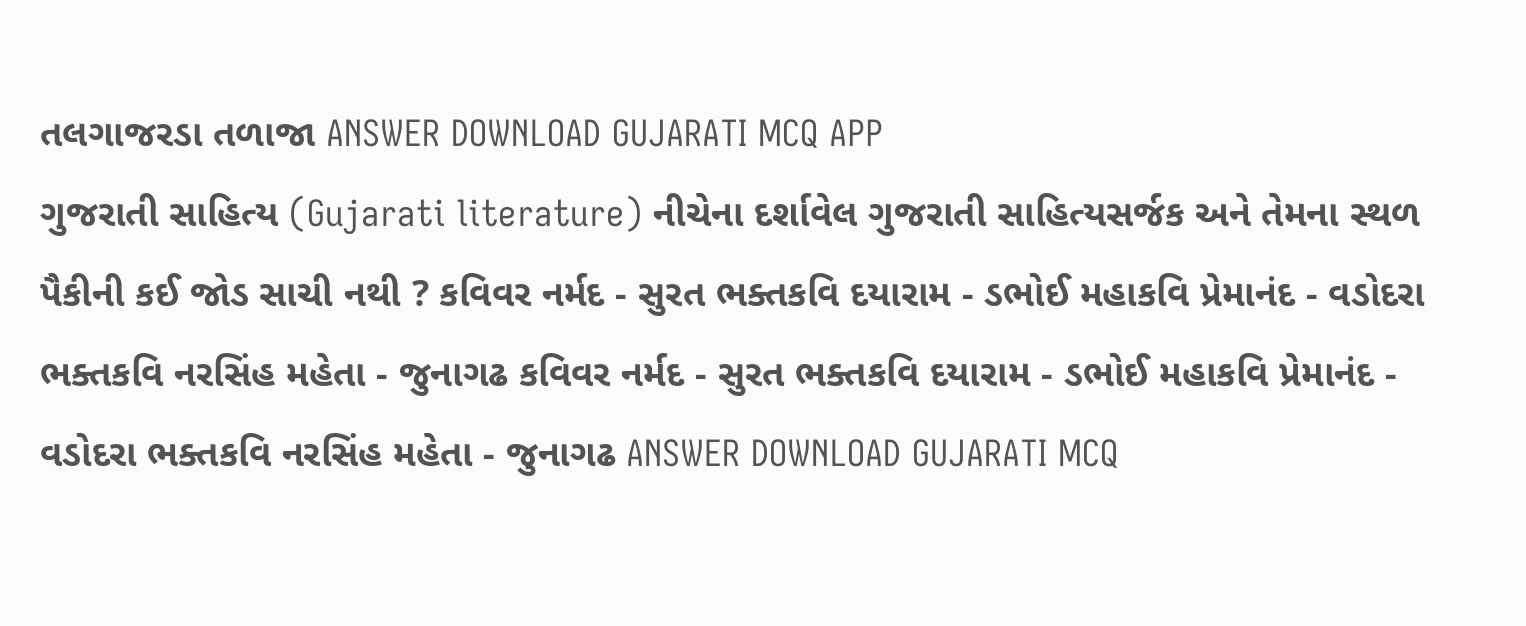તલગાજરડા તળાજા ANSWER DOWNLOAD GUJARATI MCQ APP
ગુજરાતી સાહિત્ય (Gujarati literature) નીચેના દર્શાવેલ ગુજરાતી સાહિત્યસર્જક અને તેમના સ્થળ પૈકીની કઈ જોડ સાચી નથી ? કવિવર નર્મદ - સુરત ભક્તકવિ દયારામ - ડભોઈ મહાકવિ પ્રેમાનંદ - વડોદરા ભક્તકવિ નરસિંહ મહેતા - જુનાગઢ કવિવર નર્મદ - સુરત ભક્તકવિ દયારામ - ડભોઈ મહાકવિ પ્રેમાનંદ - વડોદરા ભક્તકવિ નરસિંહ મહેતા - જુનાગઢ ANSWER DOWNLOAD GUJARATI MCQ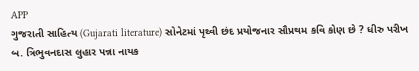APP
ગુજરાતી સાહિત્ય (Gujarati literature) સોનેટમાં પૃથ્વી છંદ પ્રયોજનાર સૌપ્રથમ કવિ કોણ છે ? ધીરુ પરીખ બ. ત્રિભુવનદાસ લુહાર પન્ના નાયક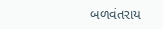બળવંતરાય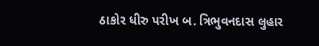ઠાકોર ધીરુ પરીખ બ. ત્રિભુવનદાસ લુહાર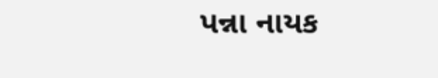પન્ના નાયક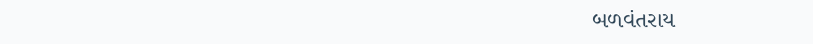બળવંતરાય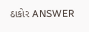ઠાકોર ANSWER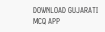DOWNLOAD GUJARATI MCQ APP